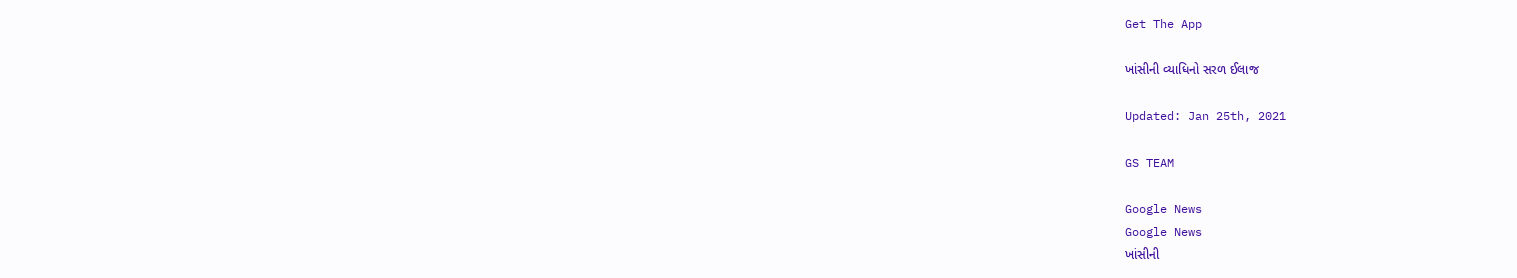Get The App

ખાંસીની વ્યાધિનો સરળ ઈલાજ

Updated: Jan 25th, 2021

GS TEAM

Google News
Google News
ખાંસીની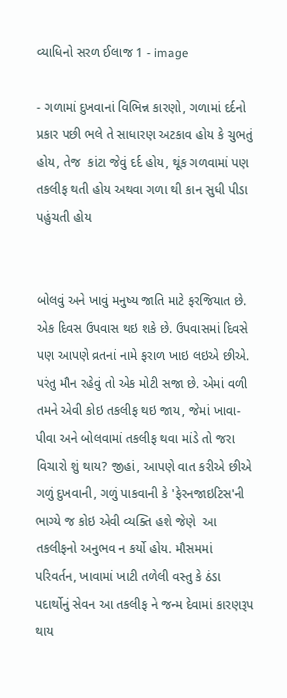વ્યાધિનો સરળ ઈલાજ 1 - image

- ગળામાં દુખવાનાં વિભિન્ન કારણો, ગળામાં દર્દનો પ્રકાર પછી ભલે તે સાધારણ અટકાવ હોય કે ચુભતું હોય, તેજ  કાંટા જેવું દર્દ હોય, થૂંક ગળવામાં પણ તકલીફ થતી હોય અથવા ગળા થી કાન સુધી પીડા પહુંચતી હોય


બોલવું અને ખાવું મનુષ્ય જાતિ માટે ફરજિયાત છે. એક દિવસ ઉપવાસ થઇ શકે છે. ઉપવાસમાં દિવસે પણ આપણે વ્રતનાં નામે ફરાળ ખાઇ લઇએ છીએ. પરંતુ મૌન રહેવું તો એક મોટી સજા છે. એમાં વળી તમને એવી કોઇ તકલીફ થઇ જાય, જેમાં ખાવા-પીવા અને બોલવામાં તકલીફ થવા માંડે તો જરા વિચારો શું થાય? જીહાં, આપણે વાત કરીએ છીએ ગળું દુખવાની, ગળું પાકવાની કે 'ફેરનજાઇટિસ'ની ભાગ્યે જ કોઇ એવી વ્યક્તિ હશે જેણે  આ તકલીફનો અનુભવ ન કર્યો હોય. મૌસમમાં પરિવર્તન, ખાવામાં ખાટી તળેલી વસ્તુ કે ઠંડા પદાર્થોનું સેવન આ તકલીફ ને જન્મ દેવામાં કારણરૂપ થાય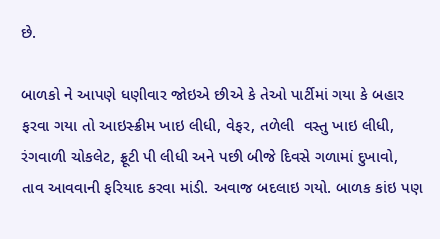છે.

બાળકો ને આપણે ધણીવાર જોઇએ છીએ કે તેઓ પાર્ટીમાં ગયા કે બહાર ફરવા ગયા તો આઇસ્ક્રીમ ખાઇ લીધી, વેફર, તળેલી  વસ્તુ ખાઇ લીધી, રંગવાળી ચોકલેટ, ફ્રૂટી પી લીધી અને પછી બીજે દિવસે ગળામાં દુખાવો, તાવ આવવાની ફરિયાદ કરવા માંડી. અવાજ બદલાઇ ગયો. બાળક કાંઇ પણ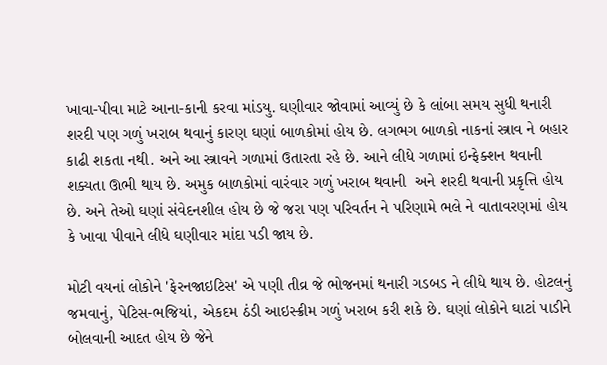ખાવા-પીવા માટે આના-કાની કરવા માંડયુ. ઘણીવાર જોવામાં આવ્યું છે કે લાંબા સમય સુધી થનારી શરદી પણ ગળું ખરાબ થવાનું કારણ ઘણાં બાળકોમાં હોય છે. લગભગ બાળકો નાકનાં સ્ત્રાવ ને બહાર કાઢી શકતા નથી. અને આ સ્ત્રાવને ગળામાં ઉતારતા રહે છે. આને લીધે ગળામાં ઇન્ફેક્શન થવાની શક્યતા ઊભી થાય છે. અમુક બાળકોમાં વારંવાર ગળું ખરાબ થવાની  અને શરદી થવાની પ્રકૃત્તિ હોય છે. અને તેઓ ઘણાં સંવેદનશીલ હોય છે જે જરા પણ પરિવર્તન ને પરિણામે ભલે ને વાતાવરણમાં હોય કે ખાવા પીવાને લીધે ઘણીવાર માંદા પડી જાય છે.

મોટી વયનાં લોકોને 'ફેરનજાઇટિસ' એ પણી તીવ્ર જે ભોજનમાં થનારી ગડબડ ને લીધે થાય છે. હોટલનું જમવાનું, પેટિસ-ભજિયાં, એકદમ ઠંડી આઇસ્ક્રીમ ગળું ખરાબ કરી શકે છે. ઘણાં લોકોને ઘાટાં પાડીને બોલવાની આદત હોય છે જેને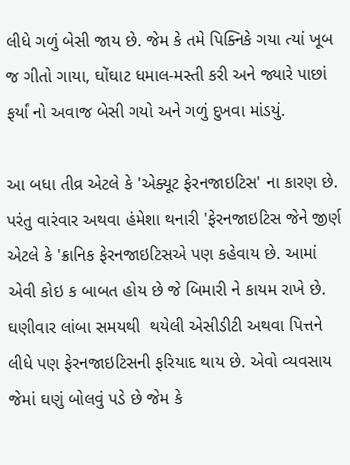લીધે ગળું બેસી જાય છે. જેમ કે તમે પિક્નિકે ગયા ત્યાં ખૂબ જ ગીતો ગાયા, ઘોંઘાટ ધમાલ-મસ્તી કરી અને જ્યારે પાછાં ફર્યાં નો અવાજ બેસી ગયો અને ગળું દુખવા માંડયું.

આ બધા તીવ્ર એટલે કે 'એક્યૂટ ફેરનજાઇટિસ' ના કારણ છે. પરંતુ વારંવાર અથવા હંમેશા થનારી 'ફેરનજાઇટિસ જેને જીર્ણ એટલે કે 'ક્રાનિક ફેરનજાઇટિસએ પણ કહેવાય છે. આમાં એવી કોઇ ક બાબત હોય છે જે બિમારી ને કાયમ રાખે છે. ઘણીવાર લાંબા સમયથી  થયેલી એસીડીટી અથવા પિત્તને લીધે પણ ફેરનજાઇટિસની ફરિયાદ થાય છે. એવો વ્યવસાય જેમાં ઘણું બોલવું પડે છે જેમ કે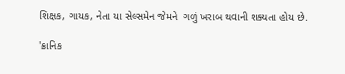શિક્ષક, ગાયક, નેતા યા સેલ્સમેન જેમને  ગળું ખરાબ થવાની શક્યતા હોય છે.

'ક્રાનિક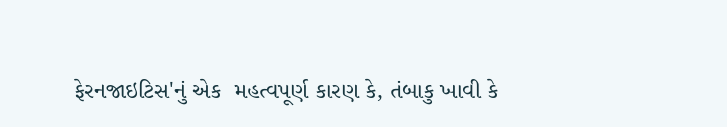ફેરનજાઇટિસ'નું એક  મહત્વપૂર્ણ કારણ કે, તંબાકુ ખાવી કે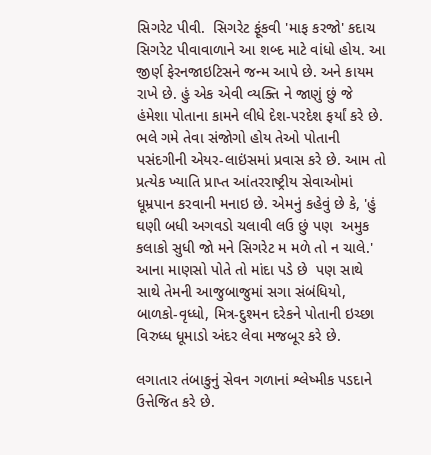સિગરેટ પીવી.  સિગરેટ ફૂંકવી 'માફ કરજો' કદાચ સિગરેટ પીવાવાળાને આ શબ્દ માટે વાંધો હોય. આ જીર્ણ ફેરનજાઇટિસને જન્મ આપે છે. અને કાયમ રાખે છે. હું એક એવી વ્યક્તિ ને જાણું છું જે હંમેશા પોતાના કામને લીધે દેશ-પરદેશ ફર્યાં કરે છે. ભલે ગમે તેવા સંજોગો હોય તેઓ પોતાની પસંદગીની એયર-લાઇંસમાં પ્રવાસ કરે છે. આમ તો પ્રત્યેક ખ્યાતિ પ્રાપ્ત આંતરરાષ્ટ્રીય સેવાઓમાં ધૂમ્રપાન કરવાની મનાઇ છે. એમનું કહેવું છે કે, 'હું ઘણી બધી અગવડો ચલાવી લઉ છું પણ  અમુક કલાકો સુધી જો મને સિગરેટ મ મળે તો ન ચાલે.' આના માણસો પોતે તો માંદા પડે છે  પણ સાથે સાથે તેમની આજુબાજુમાં સગા સંબંધિયો, બાળકો-વૃધ્ધો, મિત્ર-દુશ્મન દરેકને પોતાની ઇચ્છા વિરુધ્ધ ધૂમાડો અંદર લેવા મજબૂર કરે છે.

લગાતાર તંબાકુનું સેવન ગળાનાં શ્લેષ્મીક પડદાને ઉત્તેજિત કરે છે.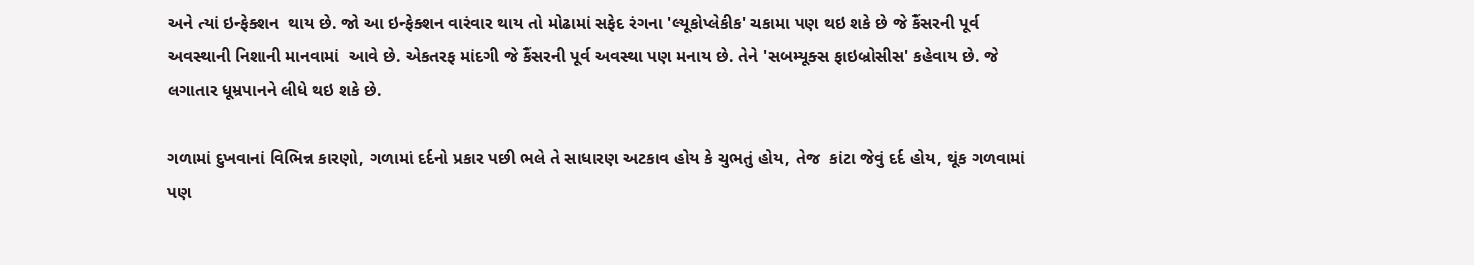અને ત્યાં ઇન્ફેક્શન  થાય છે. જો આ ઇન્ફેક્શન વારંવાર થાય તો મોઢામાં સફેદ રંગના 'લ્યૂકોપ્લેકીક' ચકામા પણ થઇ શકે છે જે કૈંસરની પૂર્વ અવસ્થાની નિશાની માનવામાં  આવે છે. એકતરફ માંદગી જે કૈંસરની પૂર્વ અવસ્થા પણ મનાય છે. તેને 'સબમ્યૂક્સ ફાઇબ્રોસીસ' કહેવાય છે. જે લગાતાર ધૂમ્રપાનને લીધે થઇ શકે છે.

ગળામાં દુખવાનાં વિભિન્ન કારણો, ગળામાં દર્દનો પ્રકાર પછી ભલે તે સાધારણ અટકાવ હોય કે ચુભતું હોય, તેજ  કાંટા જેવું દર્દ હોય, થૂંક ગળવામાં પણ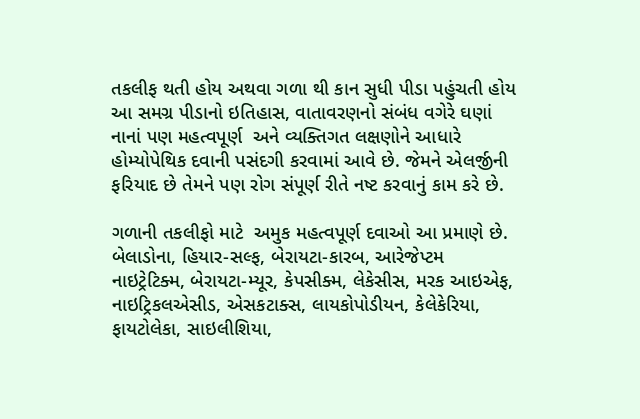તકલીફ થતી હોય અથવા ગળા થી કાન સુધી પીડા પહુંચતી હોય આ સમગ્ર પીડાનો ઇતિહાસ, વાતાવરણનો સંબંધ વગેરે ઘણાં નાનાં પણ મહત્વપૂર્ણ  અને વ્યક્તિગત લક્ષણોને આધારે હોમ્યોપેથિક દવાની પસંદગી કરવામાં આવે છે. જેમને એલર્જીની ફરિયાદ છે તેમને પણ રોગ સંપૂર્ણ રીતે નષ્ટ કરવાનું કામ કરે છે.

ગળાની તકલીફો માટે  અમુક મહત્વપૂર્ણ દવાઓ આ પ્રમાણે છે. બેલાડોના, હિયાર-સલ્ફ, બેરાયટા-કારબ, આરેજેપ્ટમ નાઇટ્રેટિક્મ, બેરાયટા-મ્યૂર, કેપસીક્મ, લેકેસીસ, મરક આઇએફ, નાઇટ્રિકલએસીડ, એસકટાક્સ, લાયકોપોડીયન, કેલેકેરિયા, ફાયટોલેકા, સાઇલીશિયા,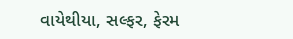વાયેથીયા, સલ્ફર, ફેરમ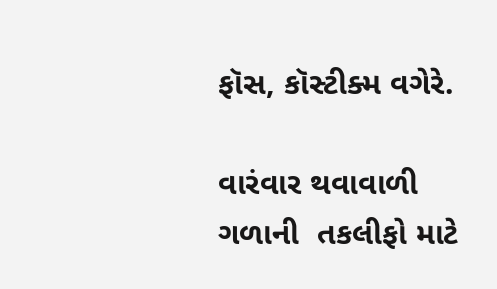ફૉસ, કૉસ્ટીક્મ વગેરે.

વારંવાર થવાવાળી ગળાની  તકલીફો માટે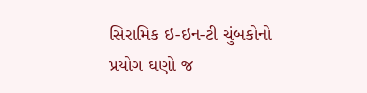સિરામિક ઇ-ઇન-ટી ચુંબકોનો પ્રયોગ ઘણો જ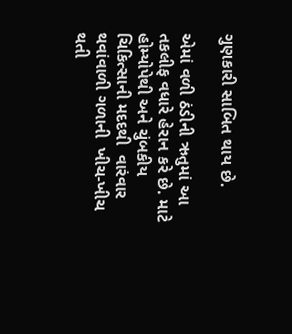ગુણકારી સાબિત થાય છે.

એમાં વળી ઠંડીની ઋતુમાં આ તકલીફ વધારે હેરાન કરે છે. માટે હોમ્યોપેથી અને ચુંબકીય ચિકિત્સાની મદદથી  વારંવાર થવાંવાળી ગળાની  ખીચ-ખીચ થતી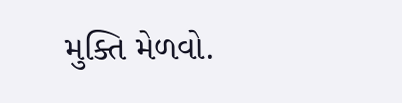મુક્તિ મેળવો.